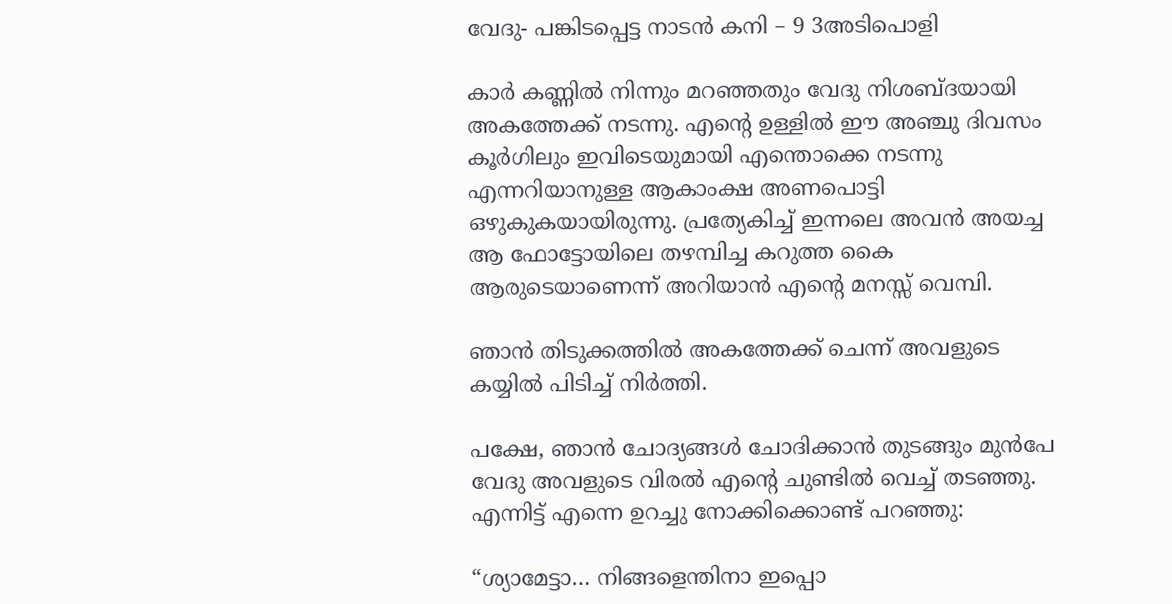വേദു- പങ്കിടപ്പെട്ട നാടൻ കനി – 9 3അടിപൊളി

കാർ കണ്ണിൽ നിന്നും മറഞ്ഞതും വേദു നിശബ്ദയായി അകത്തേക്ക് നടന്നു. എന്റെ ഉള്ളിൽ ഈ അഞ്ചു ദിവസം കൂർഗിലും ഇവിടെയുമായി എന്തൊക്കെ നടന്നു എന്നറിയാനുള്ള ആകാംക്ഷ അണപൊട്ടി ഒഴുകുകയായിരുന്നു. പ്രത്യേകിച്ച് ഇന്നലെ അവൻ അയച്ച ആ ഫോട്ടോയിലെ തഴമ്പിച്ച കറുത്ത കൈ ആരുടെയാണെന്ന് അറിയാൻ എന്റെ മനസ്സ് വെമ്പി.

ഞാൻ തിടുക്കത്തിൽ അകത്തേക്ക് ചെന്ന് അവളുടെ കയ്യിൽ പിടിച്ച് നിർത്തി.

പക്ഷേ, ഞാൻ ചോദ്യങ്ങൾ ചോദിക്കാൻ തുടങ്ങും മുൻപേ വേദു അവളുടെ വിരൽ എന്റെ ചുണ്ടിൽ വെച്ച് തടഞ്ഞു. എന്നിട്ട് എന്നെ ഉറച്ചു നോക്കിക്കൊണ്ട് പറഞ്ഞു:

“ശ്യാമേട്ടാ… നിങ്ങളെന്തിനാ ഇപ്പൊ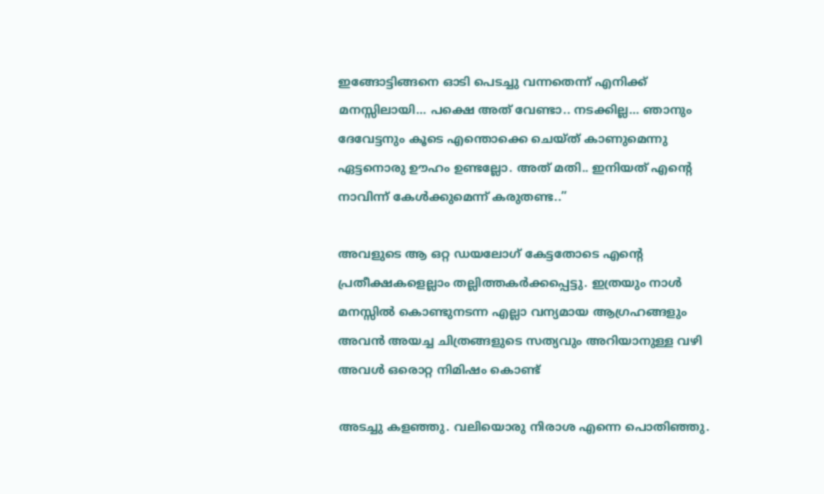ഇങ്ങോട്ടിങ്ങനെ ഓടി പെടച്ചു വന്നതെന്ന് എനിക്ക് മനസ്സിലായി… പക്ഷെ അത് വേണ്ടാ.. നടക്കില്ല… ഞാനും ദേവേട്ടനും കൂടെ എന്തൊക്കെ ചെയ്ത് കാണുമെന്നു ഏട്ടനൊരു ഊഹം ഉണ്ടല്ലോ. അത് മതി.. ഇനിയത് എന്റെ നാവിന്ന് കേൾക്കുമെന്ന് കരുതണ്ട..”

അവളുടെ ആ ഒറ്റ ഡയലോഗ് കേട്ടതോടെ എന്റെ പ്രതീക്ഷകളെല്ലാം തല്ലിത്തകർക്കപ്പെട്ടു. ഇത്രയും നാൾ മനസ്സിൽ കൊണ്ടുനടന്ന എല്ലാ വന്യമായ ആഗ്രഹങ്ങളും അവൻ അയച്ച ചിത്രങ്ങളുടെ സത്യവും അറിയാനുള്ള വഴി അവൾ ഒരൊറ്റ നിമിഷം കൊണ്ട്

അടച്ചു കളഞ്ഞു. വലിയൊരു നിരാശ എന്നെ പൊതിഞ്ഞു.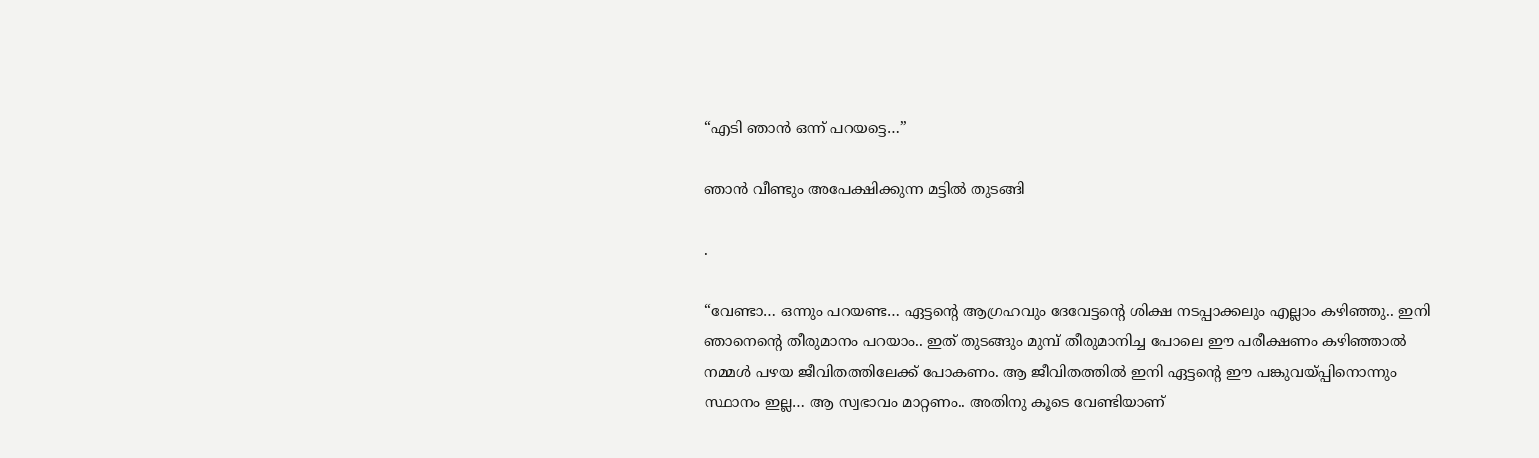“എടി ഞാൻ ഒന്ന് പറയട്ടെ…”

ഞാൻ വീണ്ടും അപേക്ഷിക്കുന്ന മട്ടിൽ തുടങ്ങി

.

“വേണ്ടാ… ഒന്നും പറയണ്ട… ഏട്ടന്റെ ആഗ്രഹവും ദേവേട്ടന്റെ ശിക്ഷ നടപ്പാക്കലും എല്ലാം കഴിഞ്ഞു.. ഇനി ഞാനെന്റെ തീരുമാനം പറയാം.. ഇത് തുടങ്ങും മുമ്പ് തീരുമാനിച്ച പോലെ ഈ പരീക്ഷണം കഴിഞ്ഞാൽ നമ്മൾ പഴയ ജീവിതത്തിലേക്ക് പോകണം. ആ ജീവിതത്തിൽ ഇനി ഏട്ടന്റെ ഈ പങ്കുവയ്പ്പിനൊന്നും സ്ഥാനം ഇല്ല… ആ സ്വഭാവം മാറ്റണം.. അതിനു കൂടെ വേണ്ടിയാണ്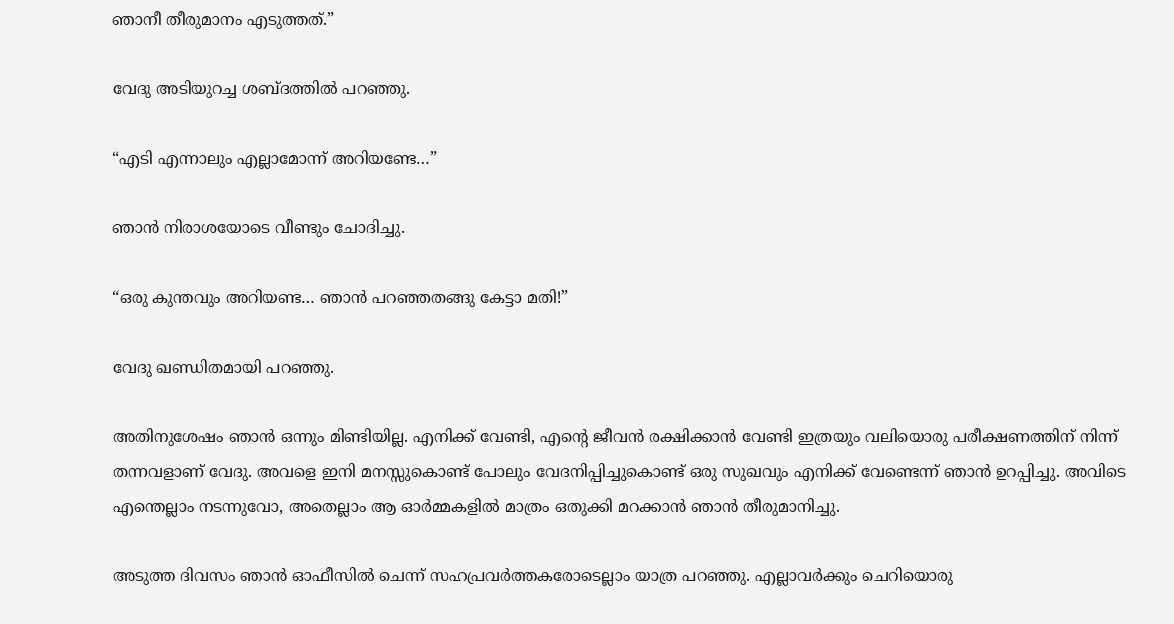ഞാനീ തീരുമാനം എടുത്തത്.”

വേദു അടിയുറച്ച ശബ്ദത്തിൽ പറഞ്ഞു.

“എടി എന്നാലും എല്ലാമോന്ന് അറിയണ്ടേ…”

ഞാൻ നിരാശയോടെ വീണ്ടും ചോദിച്ചു.

“ഒരു കുന്തവും അറിയണ്ട… ഞാൻ പറഞ്ഞതങ്ങു കേട്ടാ മതി!”

വേദു ഖണ്ഡിതമായി പറഞ്ഞു.

അതിനുശേഷം ഞാൻ ഒന്നും മിണ്ടിയില്ല. എനിക്ക് വേണ്ടി, എന്റെ ജീവൻ രക്ഷിക്കാൻ വേണ്ടി ഇത്രയും വലിയൊരു പരീക്ഷണത്തിന് നിന്ന് തന്നവളാണ് വേദു. അവളെ ഇനി മനസ്സുകൊണ്ട് പോലും വേദനിപ്പിച്ചുകൊണ്ട് ഒരു സുഖവും എനിക്ക് വേണ്ടെന്ന് ഞാൻ ഉറപ്പിച്ചു. അവിടെ എന്തെല്ലാം നടന്നുവോ, അതെല്ലാം ആ ഓർമ്മകളിൽ മാത്രം ഒതുക്കി മറക്കാൻ ഞാൻ തീരുമാനിച്ചു.

അടുത്ത ദിവസം ഞാൻ ഓഫീസിൽ ചെന്ന് സഹപ്രവർത്തകരോടെല്ലാം യാത്ര പറഞ്ഞു. എല്ലാവർക്കും ചെറിയൊരു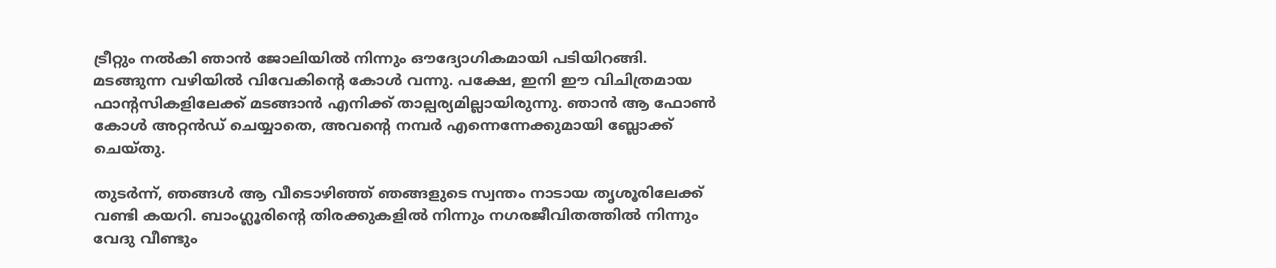ട്രീറ്റും നൽകി ഞാൻ ജോലിയിൽ നിന്നും ഔദ്യോഗികമായി പടിയിറങ്ങി. മടങ്ങുന്ന വഴിയിൽ വിവേകിന്റെ കോൾ വന്നു. പക്ഷേ, ഇനി ഈ വിചിത്രമായ ഫാന്റസികളിലേക്ക് മടങ്ങാൻ എനിക്ക് താല്പര്യമില്ലായിരുന്നു. ഞാൻ ആ ഫോൺ കോൾ അറ്റൻഡ് ചെയ്യാതെ, അവന്റെ നമ്പർ എന്നെന്നേക്കുമായി ബ്ലോക്ക് ചെയ്തു.

തുടർന്ന്, ഞങ്ങൾ ആ വീടൊഴിഞ്ഞ് ഞങ്ങളുടെ സ്വന്തം നാടായ തൃശൂരിലേക്ക് വണ്ടി കയറി. ബാംഗ്ലൂരിന്റെ തിരക്കുകളിൽ നിന്നും നഗരജീവിതത്തിൽ നിന്നും വേദു വീണ്ടും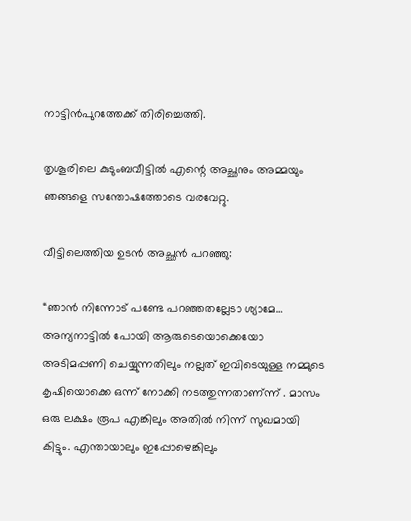നാട്ടിൻപുറത്തേക്ക് തിരിച്ചെത്തി.

തൃശൂരിലെ കുടുംബവീട്ടിൽ എന്റെ അച്ഛനും അമ്മയും ഞങ്ങളെ സന്തോഷത്തോടെ വരവേറ്റു.

വീട്ടിലെത്തിയ ഉടൻ അച്ഛൻ പറഞ്ഞു:

“ഞാൻ നിന്നോട് പണ്ടേ പറഞ്ഞതല്ലേടാ ശ്യാമേ… അന്യനാട്ടിൽ പോയി ആരുടെയൊക്കെയോ അടിമപ്പണി ചെയ്യുന്നതിലും നല്ലത് ഇവിടെയുള്ള നമ്മുടെ കൃഷിയൊക്കെ ഒന്ന് നോക്കി നടത്തുന്നതാണ്ന്ന് . മാസം ഒരു ലക്ഷം രൂപ എങ്കിലും അതിൽ നിന്ന് സുഖമായി കിട്ടും. എന്തായാലും ഇപ്പോഴെങ്കിലും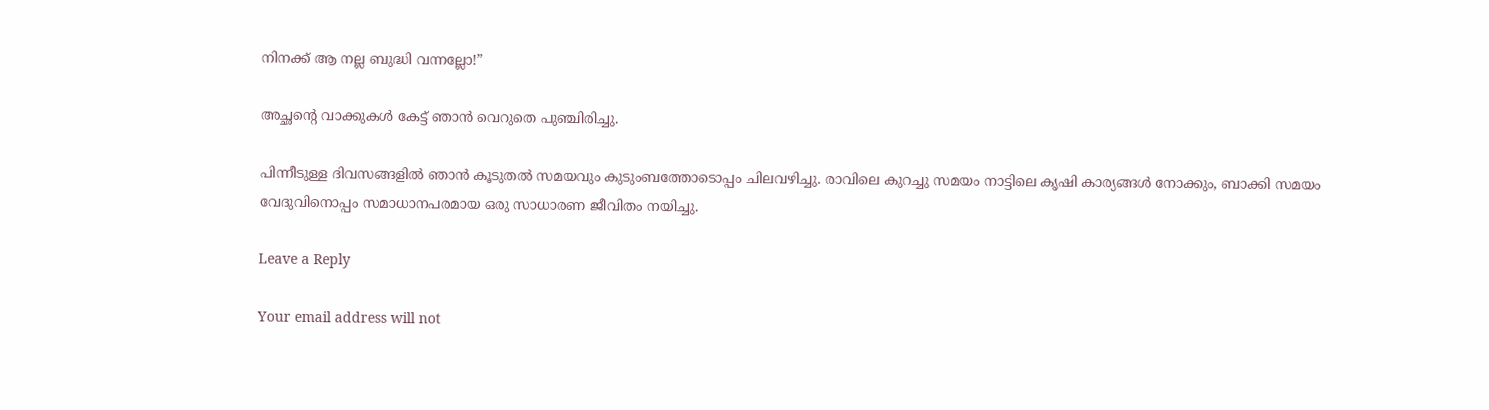നിനക്ക് ആ നല്ല ബുദ്ധി വന്നല്ലോ!”

അച്ഛന്റെ വാക്കുകൾ കേട്ട് ഞാൻ വെറുതെ പുഞ്ചിരിച്ചു.

പിന്നീടുള്ള ദിവസങ്ങളിൽ ഞാൻ കൂടുതൽ സമയവും കുടുംബത്തോടൊപ്പം ചിലവഴിച്ചു. രാവിലെ കുറച്ചു സമയം നാട്ടിലെ കൃഷി കാര്യങ്ങൾ നോക്കും, ബാക്കി സമയം വേദുവിനൊപ്പം സമാധാനപരമായ ഒരു സാധാരണ ജീവിതം നയിച്ചു.

Leave a Reply

Your email address will not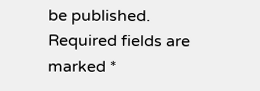be published. Required fields are marked *